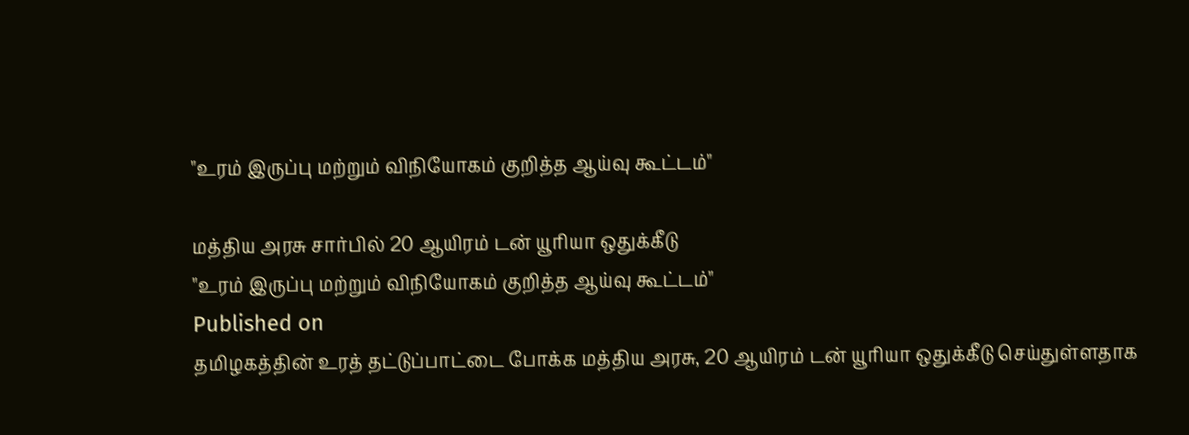"உரம் இருப்பு மற்றும் விநியோகம் குறித்த ஆய்வு கூட்டம்"

மத்திய அரசு சார்பில் 20 ஆயிரம் டன் யூரியா ஒதுக்கீடு
"உரம் இருப்பு மற்றும் விநியோகம் குறித்த ஆய்வு கூட்டம்"
Published on
தமிழகத்தின் உரத் தட்டுப்பாட்டை போக்க மத்திய அரசு, 20 ஆயிரம் டன் யூரியா ஒதுக்கீடு செய்துள்ளதாக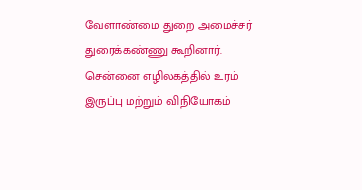வேளாண்மை துறை அமைச்சர் துரைக்கண்ணு கூறினார். சென்னை எழிலகத்தில் உரம் இருப்பு மற்றும் விநியோகம்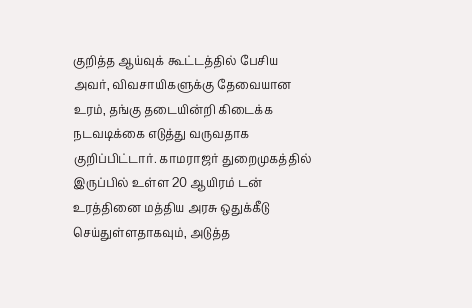குறித்த ஆய்வுக் கூட்டத்தில் பேசிய அவர், விவசாயிகளுக்கு தேவையான உரம், தங்கு தடையின்றி கிடைக்க நடவடிக்கை எடுத்து வருவதாக குறிப்பிட்டார். காமராஜர் துறைமுகத்தில் இருப்பில் உள்ள 20 ஆயிரம் டன் உரத்தினை மத்திய அரசு ஒதுக்கீடு செய்துள்ளதாகவும், அடுத்த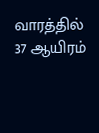வாரத்தில் 37 ஆயிரம்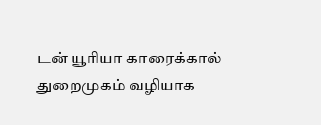டன் யூரியா காரைக்கால் துறைமுகம் வழியாக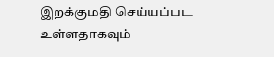இறக்குமதி செய்யப்பட உள்ளதாகவும்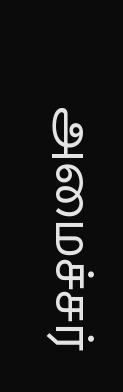அமைச்சர்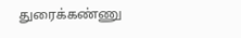துரைக்கண்ணு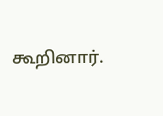கூறினார்.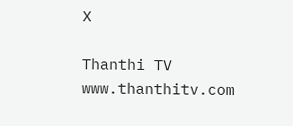X

Thanthi TV
www.thanthitv.com